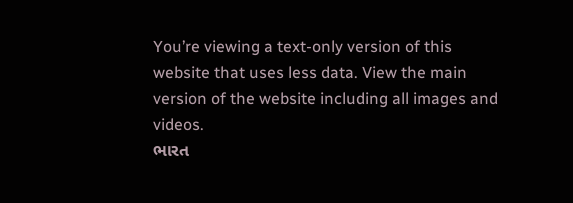You’re viewing a text-only version of this website that uses less data. View the main version of the website including all images and videos.
ભારત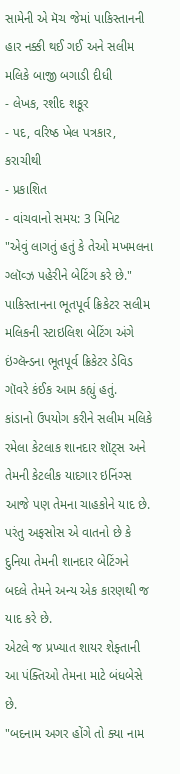સામેની એ મૅચ જેમાં પાકિસ્તાનની હાર નક્કી થઈ ગઈ અને સલીમ મલિકે બાજી બગાડી દીધી
- લેખક, રશીદ શકૂર
- પદ, વરિષ્ઠ ખેલ પત્રકાર, કરાચીથી
- પ્રકાશિત
- વાંચવાનો સમય: 3 મિનિટ
"એવું લાગતું હતું કે તેઓ મખમલના ગ્લૉવ્ઝ પહેરીને બેટિંગ કરે છે."
પાકિસ્તાનના ભૂતપૂર્વ ક્રિકેટર સલીમ મલિકની સ્ટાઇલિશ બેટિંગ અંગે ઇંગ્લૅન્ડના ભૂતપૂર્વ ક્રિકેટર ડેવિડ ગૉવરે કંઈક આમ કહ્યું હતું.
કાંડાનો ઉપયોગ કરીને સલીમ મલિકે રમેલા કેટલાક શાનદાર શૉટ્સ અને તેમની કેટલીક યાદગાર ઇનિંગ્સ આજે પણ તેમના ચાહકોને યાદ છે. પરંતુ અફસોસ એ વાતનો છે કે દુનિયા તેમની શાનદાર બેટિંગને બદલે તેમને અન્ય એક કારણથી જ યાદ કરે છે.
એટલે જ પ્રખ્યાત શાયર શેફ્તાની આ પંક્તિઓ તેમના માટે બંધબેસે છે.
"બદનામ અગર હોંગે તો ક્યા નામ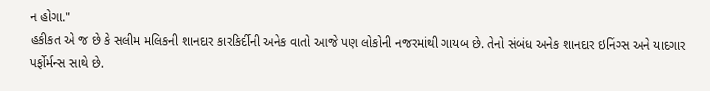ન હોગા."
હકીકત એ જ છે કે સલીમ મલિકની શાનદાર કારકિર્દીની અનેક વાતો આજે પણ લોકોની નજરમાંથી ગાયબ છે. તેનો સંબંધ અનેક શાનદાર ઇનિંગ્સ અને યાદગાર પર્ફોર્મન્સ સાથે છે.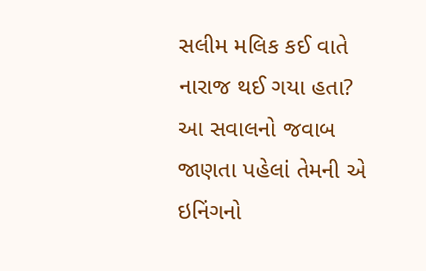સલીમ મલિક કઈ વાતે નારાજ થઈ ગયા હતા?
આ સવાલનો જવાબ જાણતા પહેલાં તેમની એ ઇનિંગનો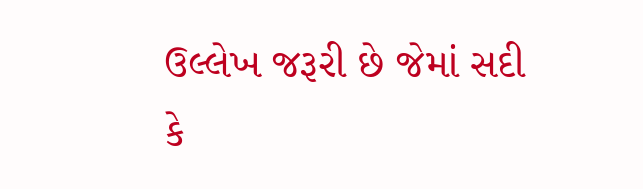ઉલ્લેખ જરૂરી છે જેમાં સદી કે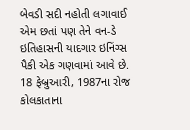બેવડી સદી નહોતી લગાવાઈ એમ છતાં પણ તેને વન-ડે ઇતિહાસની યાદગાર ઇનિંગ્સ પૈકી એક ગણવામાં આવે છે.
18 ફેબ્રુઆરી, 1987ના રોજ કોલકાતાના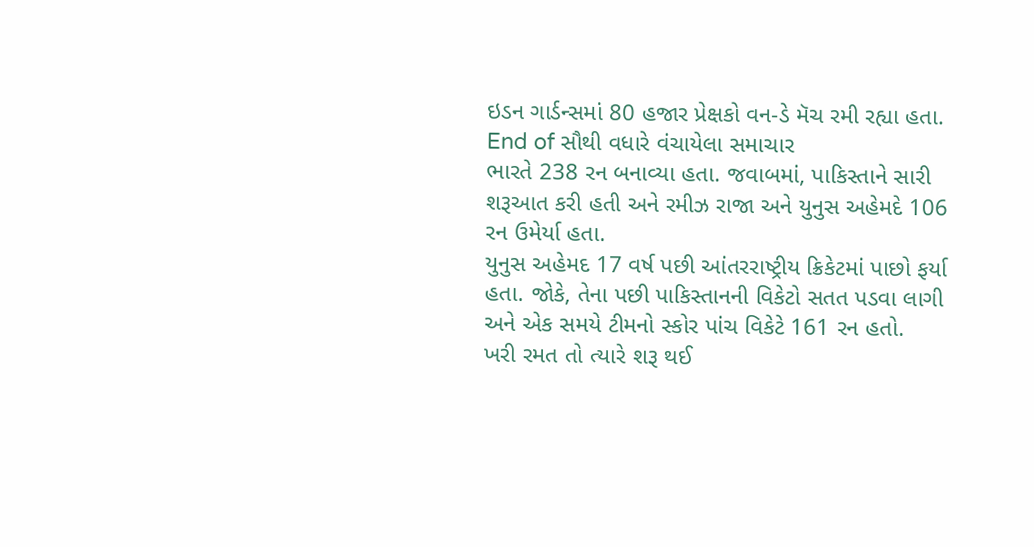ઇડન ગાર્ડન્સમાં 80 હજાર પ્રેક્ષકો વન-ડે મૅચ રમી રહ્યા હતા.
End of સૌથી વધારે વંચાયેલા સમાચાર
ભારતે 238 રન બનાવ્યા હતા. જવાબમાં, પાકિસ્તાને સારી શરૂઆત કરી હતી અને રમીઝ રાજા અને યુનુસ અહેમદે 106 રન ઉમેર્યા હતા.
યુનુસ અહેમદ 17 વર્ષ પછી આંતરરાષ્ટ્રીય ક્રિકેટમાં પાછો ફર્યા હતા. જોકે, તેના પછી પાકિસ્તાનની વિકેટો સતત પડવા લાગી અને એક સમયે ટીમનો સ્કોર પાંચ વિકેટે 161 રન હતો.
ખરી રમત તો ત્યારે શરૂ થઈ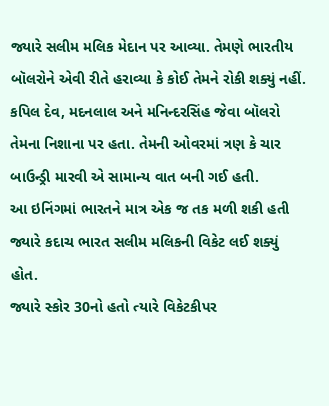જ્યારે સલીમ મલિક મેદાન પર આવ્યા. તેમણે ભારતીય બૉલરોને એવી રીતે હરાવ્યા કે કોઈ તેમને રોકી શક્યું નહીં.
કપિલ દેવ, મદનલાલ અને મનિન્દરસિંહ જેવા બૉલરો તેમના નિશાના પર હતા. તેમની ઓવરમાં ત્રણ કે ચાર બાઉન્ડ્રી મારવી એ સામાન્ય વાત બની ગઈ હતી.
આ ઇનિંગમાં ભારતને માત્ર એક જ તક મળી શકી હતી જ્યારે કદાચ ભારત સલીમ મલિકની વિકેટ લઈ શક્યું હોત.
જ્યારે સ્કોર 30નો હતો ત્યારે વિકેટકીપર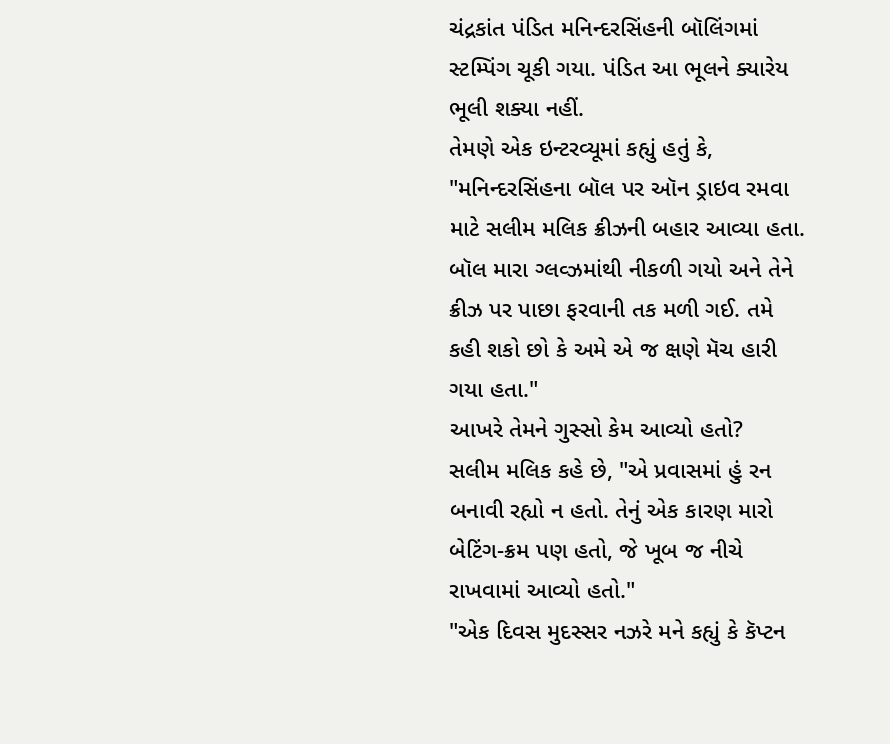ચંદ્રકાંત પંડિત મનિન્દરસિંહની બૉલિંગમાં સ્ટમ્પિંગ ચૂકી ગયા. પંડિત આ ભૂલને ક્યારેય ભૂલી શક્યા નહીં.
તેમણે એક ઇન્ટરવ્યૂમાં કહ્યું હતું કે, "મનિન્દરસિંહના બૉલ પર ઑન ડ્રાઇવ રમવા માટે સલીમ મલિક ક્રીઝની બહાર આવ્યા હતા. બૉલ મારા ગ્લવ્ઝમાંથી નીકળી ગયો અને તેને ક્રીઝ પર પાછા ફરવાની તક મળી ગઈ. તમે કહી શકો છો કે અમે એ જ ક્ષણે મૅચ હારી ગયા હતા."
આખરે તેમને ગુસ્સો કેમ આવ્યો હતો?
સલીમ મલિક કહે છે, "એ પ્રવાસમાં હું રન બનાવી રહ્યો ન હતો. તેનું એક કારણ મારો બેટિંગ-ક્રમ પણ હતો, જે ખૂબ જ નીચે રાખવામાં આવ્યો હતો."
"એક દિવસ મુદસ્સર નઝરે મને કહ્યું કે કૅપ્ટન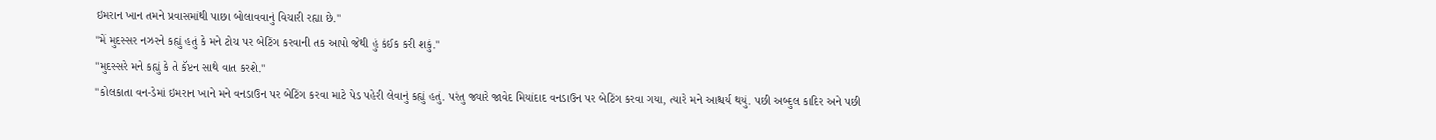ઇમરાન ખાન તમને પ્રવાસમાંથી પાછા બોલાવવાનું વિચારી રહ્યા છે."
"મેં મુદસ્સર નઝરને કહ્યું હતું કે મને ટોચ પર બેટિંગ કરવાની તક આપો જેથી હું કંઈક કરી શકું."
"મુદસ્સરે મને કહ્યું કે તે કૅપ્ટન સાથે વાત કરશે."
"કોલકાતા વન-ડેમાં ઇમરાન ખાને મને વનડાઉન પર બેટિંગ કરવા માટે પેડ પહેરી લેવાનું કહ્યું હતું. પરંતુ જ્યારે જાવેદ મિયાંદાદ વનડાઉન પર બેટિંગ કરવા ગયા, ત્યારે મને આશ્ચર્ય થયું. પછી અબ્દુલ કાદિર અને પછી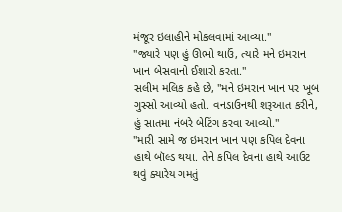મંજૂર ઇલાહીને મોકલવામાં આવ્યા."
"જ્યારે પણ હું ઊભો થાઉં, ત્યારે મને ઇમરાન ખાન બેસવાનો ઈશારો કરતા."
સલીમ મલિક કહે છે, "મને ઇમરાન ખાન પર ખૂબ ગુસ્સો આવ્યો હતો. વનડાઉનથી શરૂઆત કરીને, હું સાતમા નંબરે બેટિંગ કરવા આવ્યો."
"મારી સામે જ ઇમરાન ખાન પણ કપિલ દેવના હાથે બૉલ્ડ થયા. તેને કપિલ દેવના હાથે આઉટ થવું ક્યારેય ગમતું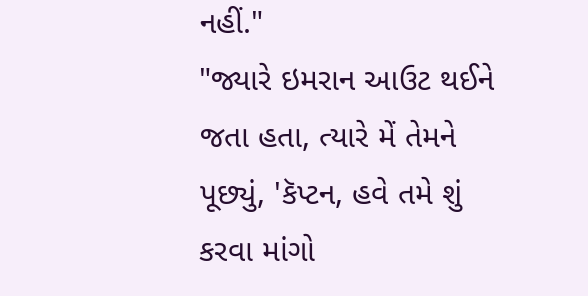નહીં."
"જ્યારે ઇમરાન આઉટ થઈને જતા હતા, ત્યારે મેં તેમને પૂછ્યું, 'કૅપ્ટન, હવે તમે શું કરવા માંગો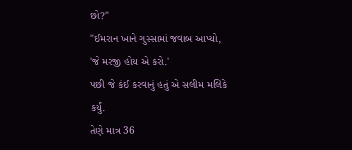છો?"
"ઈમરાન ખાને ગુસ્સામાં જવાબ આપ્યો, 'જે મરજી હોય એ કરો.'
પછી જે કંઈ કરવાનું હતું એ સલીમ મલિકે કર્યું.
તેણે માત્ર 36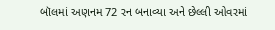બૉલમાં અણનમ 72 રન બનાવ્યા અને છેલ્લી ઓવરમાં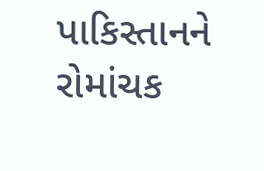પાકિસ્તાનને રોમાંચક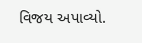વિજય અપાવ્યો.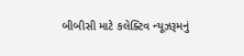બીબીસી માટે કલેક્ટિવ ન્યૂઝરૂમનું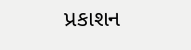પ્રકાશન